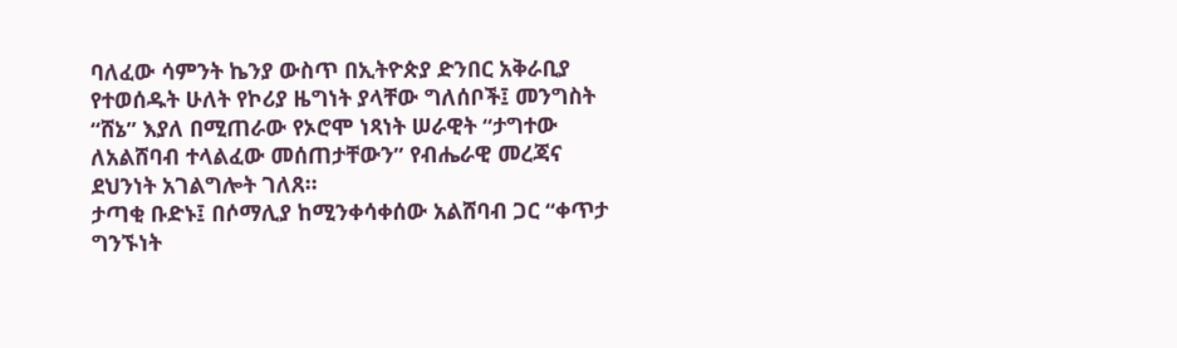ባለፈው ሳምንት ኬንያ ውስጥ በኢትዮጵያ ድንበር አቅራቢያ የተወሰዱት ሁለት የኮሪያ ዜግነት ያላቸው ግለሰቦች፤ መንግስት “ሸኔ” እያለ በሚጠራው የኦሮሞ ነጻነት ሠራዊት “ታግተው ለአልሸባብ ተላልፈው መሰጠታቸውን” የብሔራዊ መረጃና ደህንነት አገልግሎት ገለጸ።
ታጣቂ ቡድኑ፤ በሶማሊያ ከሚንቀሳቀሰው አልሸባብ ጋር “ቀጥታ ግንኙነት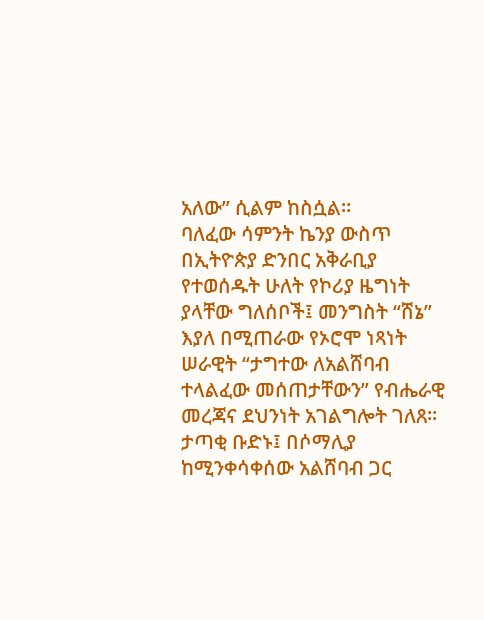አለው” ሲልም ከስሷል።
ባለፈው ሳምንት ኬንያ ውስጥ በኢትዮጵያ ድንበር አቅራቢያ የተወሰዱት ሁለት የኮሪያ ዜግነት ያላቸው ግለሰቦች፤ መንግስት “ሸኔ” እያለ በሚጠራው የኦሮሞ ነጻነት ሠራዊት “ታግተው ለአልሸባብ ተላልፈው መሰጠታቸውን” የብሔራዊ መረጃና ደህንነት አገልግሎት ገለጸ። ታጣቂ ቡድኑ፤ በሶማሊያ ከሚንቀሳቀሰው አልሸባብ ጋር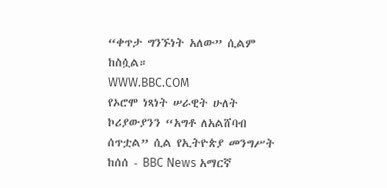“ቀጥታ ግንኙነት አለው” ሲልም ከስሷል።
WWW.BBC.COM
የኦሮሞ ነጻነት ሠራዊት ሁለት ኮሪያውያንን “አግቶ ለአልሸባብ ሰጥቷል” ሲል የኢትዮጵያ መንግሥት ከሰሰ - BBC News አማርኛ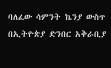ባለፈው ሳምንት ኬንያ ውስጥ በኢትዮጵያ ድንበር አቅራቢያ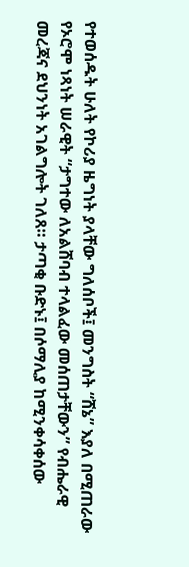የተወሰዱት ሁለት የኮሪያ ዜግነት ያላቸው ግለሰቦች፤ መንግስት “ሸኔ” እያለ በሚጠራው የኦሮሞ ነጻነት ሠራዊት “ታግተው ለአልሸባብ ተላልፈው መሰጠታቸውን” የብሔራዊ መረጃና ደህንነት አገልግሎት ገለጸ። ታጣቂ ቡድኑ፤ በሶማሊያ ከሚንቀሳቀሰው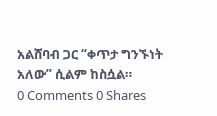አልሸባብ ጋር “ቀጥታ ግንኙነት አለው” ሲልም ከስሷል።
0 Comments 0 Shares